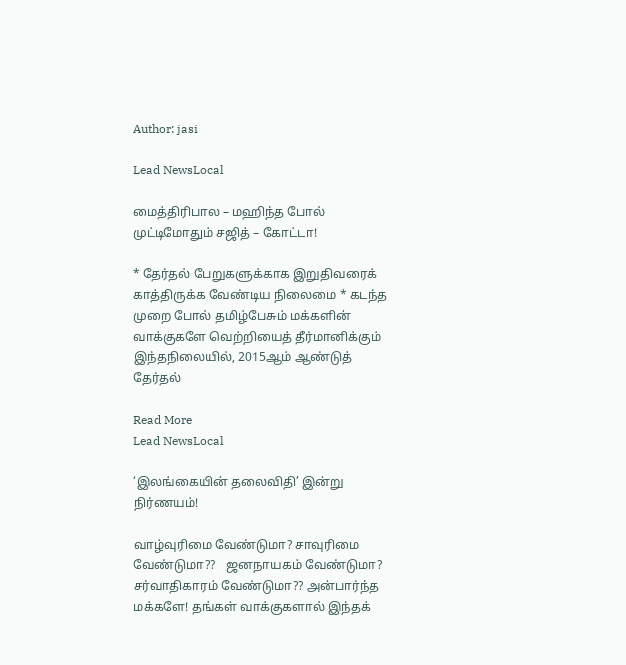Author: jasi

Lead NewsLocal

மைத்திரிபால – மஹிந்த போல் முட்டிமோதும் சஜித் – கோட்டா!

* தேர்தல் பேறுகளுக்காக இறுதிவரைக் காத்திருக்க வேண்டிய நிலைமை * கடந்த முறை போல் தமிழ்பேசும் மக்களின் வாக்குகளே வெற்றியைத் தீர்மானிக்கும் இந்தநிலையில், 2015ஆம் ஆண்டுத் தேர்தல்

Read More
Lead NewsLocal

‘இலங்கையின் தலைவிதி’ இன்று நிர்ணயம்!

வாழ்வுரிமை வேண்டுமா? சாவுரிமை வேண்டுமா??   ஜனநாயகம் வேண்டுமா? சர்வாதிகாரம் வேண்டுமா?? அன்பார்ந்த மக்களே! தங்கள் வாக்குகளால் இந்தக்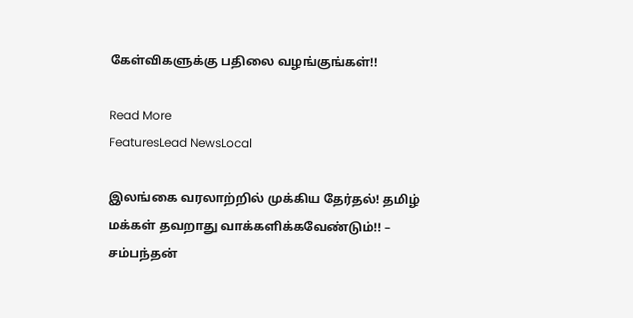கேள்விகளுக்கு பதிலை வழங்குங்கள்!!

Read More
FeaturesLead NewsLocal

இலங்கை வரலாற்றில் முக்கிய தேர்தல்! தமிழ் மக்கள் தவறாது வாக்களிக்கவேண்டும்!! – சம்பந்தன்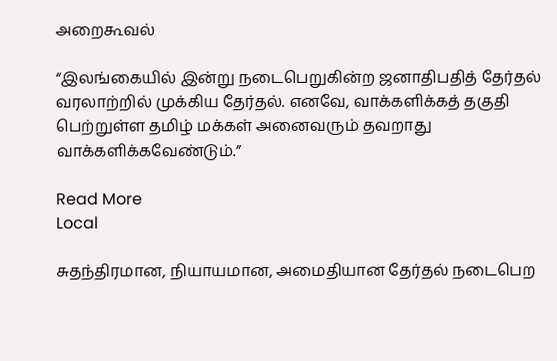அறைகூவல்

“இலங்கையில் இன்று நடைபெறுகின்ற ஜனாதிபதித் தேர்தல் வரலாற்றில் முக்கிய தேர்தல். எனவே, வாக்களிக்கத் தகுதி பெற்றுள்ள தமிழ் மக்கள் அனைவரும் தவறாது வாக்களிக்கவேண்டும்.”

Read More
Local

சுதந்திரமான, நியாயமான, அமைதியான தேர்தல் நடைபெற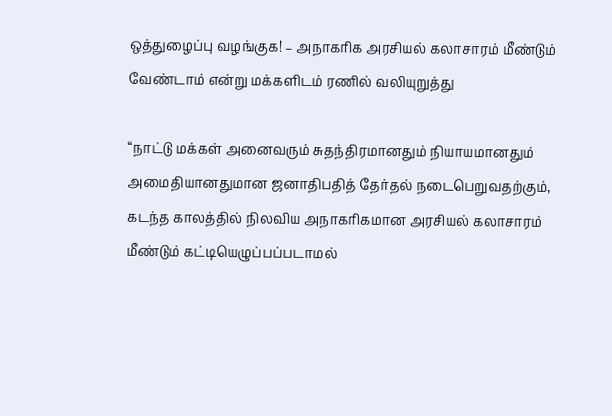ஒத்துழைப்பு வழங்குக! – அநாகரிக அரசியல் கலாசாரம் மீண்டும் வேண்டாம் என்று மக்களிடம் ரணில் வலியுறுத்து

“நாட்டு மக்கள் அனைவரும் சுதந்திரமானதும் நியாயமானதும் அமைதியானதுமான ஜனாதிபதித் தேர்தல் நடைபெறுவதற்கும், கடந்த காலத்தில் நிலவிய அநாகரிகமான அரசியல் கலாசாரம் மீண்டும் கட்டியெழுப்பப்படாமல்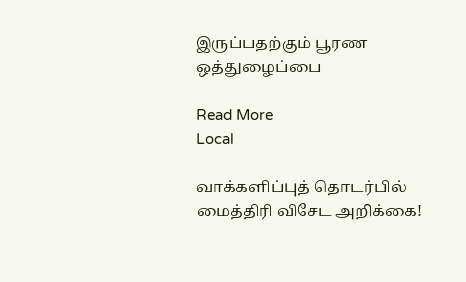இருப்பதற்கும் பூரண ஒத்துழைப்பை

Read More
Local

வாக்களிப்புத் தொடர்பில் மைத்திரி விசேட அறிக்கை!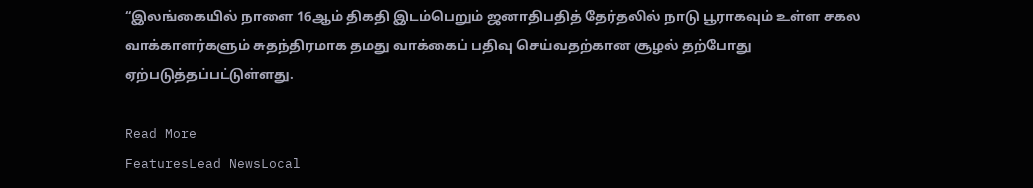“இலங்கையில் நாளை 16ஆம் திகதி இடம்பெறும் ஜனாதிபதித் தேர்தலில் நாடு பூராகவும் உள்ள சகல வாக்காளர்களும் சுதந்திரமாக தமது வாக்கைப் பதிவு செய்வதற்கான சூழல் தற்போது ஏற்படுத்தப்பட்டுள்ளது.

Read More
FeaturesLead NewsLocal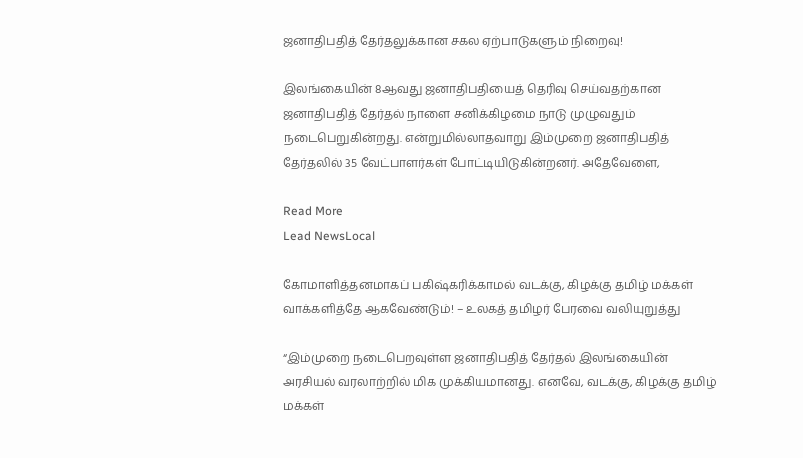ஜனாதிபதித் தேர்தலுக்கான சகல ஏற்பாடுகளும் நிறைவு!

இலங்கையின் 8ஆவது ஜனாதிபதியைத் தெரிவு செய்வதற்கான ஜனாதிபதித் தேர்தல் நாளை சனிக்கிழமை நாடு முழுவதும் நடைபெறுகின்றது. என்றுமில்லாதவாறு இம்முறை ஜனாதிபதித் தேர்தலில் 35 வேட்பாளர்கள் போட்டியிடுகின்றனர். அதேவேளை,

Read More
Lead NewsLocal

கோமாளித்தனமாகப் பகிஷ்கரிக்காமல் வடக்கு, கிழக்கு தமிழ் மக்கள் வாக்களித்தே ஆகவேண்டும்! – உலகத் தமிழர் பேரவை வலியுறுத்து

“இம்முறை நடைபெறவுள்ள ஜனாதிபதித் தேர்தல் இலங்கையின் அரசியல் வரலாற்றில் மிக முக்கியமானது. எனவே, வடக்கு, கிழக்கு தமிழ் மக்கள்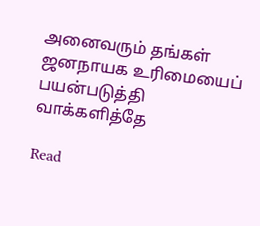அனைவரும் தங்கள் ஜனநாயக உரிமையைப் பயன்படுத்தி வாக்களித்தே

Read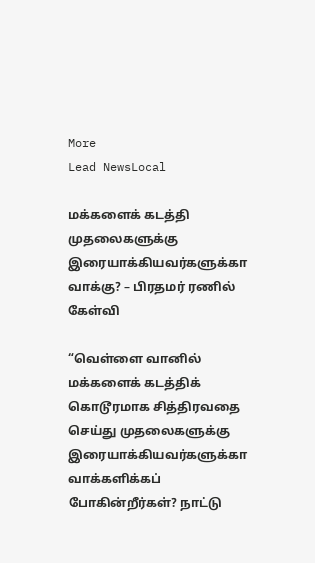More
Lead NewsLocal

மக்களைக் கடத்தி முதலைகளுக்கு இரையாக்கியவர்களுக்கா வாக்கு? – பிரதமர் ரணில் கேள்வி

“வெள்ளை வானில் மக்களைக் கடத்திக் கொடூரமாக சித்திரவதை செய்து முதலைகளுக்கு இரையாக்கியவர்களுக்கா வாக்களிக்கப் போகின்றீர்கள்? நாட்டு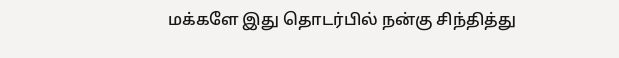மக்களே இது தொடர்பில் நன்கு சிந்தித்து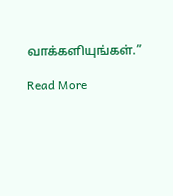வாக்களியுங்கள்.”

Read More